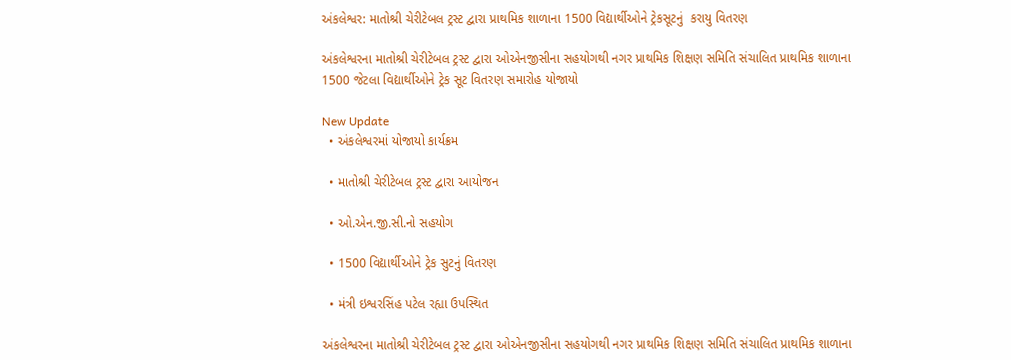અંકલેશ્વર: માતોશ્રી ચેરીટેબલ ટ્રસ્ટ દ્વારા પ્રાથમિક શાળાના 1500 વિદ્યાર્થીઓને ટ્રેકસૂટનું  કરાયુ વિતરણ

અંકલેશ્વરના માતોશ્રી ચેરીટેબલ ટ્રસ્ટ દ્વારા ઓએનજીસીના સહયોગથી નગર પ્રાથમિક શિક્ષણ સમિતિ સંચાલિત પ્રાથમિક શાળાના 1500 જેટલા વિદ્યાર્થીઓને ટ્રેક સૂટ વિતરણ સમારોહ યોજાયો

New Update
  • અંકલેશ્વરમાં યોજાયો કાર્યક્રમ

  • માતોશ્રી ચેરીટેબલ ટ્રસ્ટ દ્વારા આયોજન

  • ઓ.એન.જી.સી.નો સહયોગ

  • 1500 વિદ્યાર્થીઓને ટ્રેક સુટનું વિતરણ

  • મંત્રી ઇશ્વરસિંહ પટેલ રહ્યા ઉપસ્થિત

અંકલેશ્વરના માતોશ્રી ચેરીટેબલ ટ્રસ્ટ દ્વારા ઓએનજીસીના સહયોગથી નગર પ્રાથમિક શિક્ષણ સમિતિ સંચાલિત પ્રાથમિક શાળાના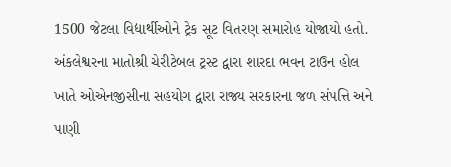1500 જેટલા વિદ્યાર્થીઓને ટ્રેક સૂટ વિતરણ સમારોહ યોજાયો હતો.
અંકલેશ્વરના માતોશ્રી ચેરીટેબલ ટ્રસ્ટ દ્વારા શારદા ભવન ટાઉન હોલ ખાતે ઓએનજીસીના સહયોગ દ્વારા રાજ્ય સરકારના જળ સંપત્તિ અને પાણી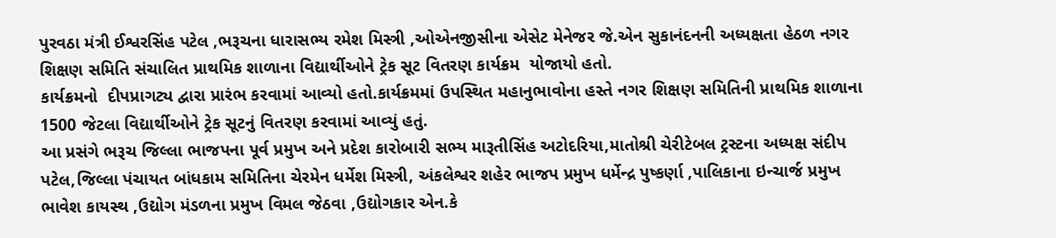પુરવઠા મંત્રી ઈશ્વરસિંહ પટેલ ,ભરૂચના ધારાસભ્ય રમેશ મિસ્ત્રી ,ઓએનજીસીના એસેટ મેનેજર જે.એન સુકાનંદનની અધ્યક્ષતા હેઠળ નગર શિક્ષણ સમિતિ સંચાલિત પ્રાથમિક શાળાના વિદ્યાર્થીઓને ટ્રેક સૂટ વિતરણ કાર્યક્રમ  યોજાયો હતો.
કાર્યક્રમનો  દીપપ્રાગટ્ય દ્વારા પ્રારંભ કરવામાં આવ્યો હતો.કાર્યક્રમમાં ઉપસ્થિત મહાનુભાવોના હસ્તે નગર શિક્ષણ સમિતિની પ્રાથમિક શાળાના 1500 જેટલા વિદ્યાર્થીઓને ટ્રેક સૂટનું વિતરણ કરવામાં આવ્યું હતું.
આ પ્રસંગે ભરૂચ જિલ્લા ભાજપના પૂર્વ પ્રમુખ અને પ્રદેશ કારોબારી સભ્ય મારૂતીસિંહ અટોદરિયા,માતોશ્રી ચેરીટેબલ ટ્રસ્ટના અધ્યક્ષ સંદીપ પટેલ,જિલ્લા પંચાયત બાંધકામ સમિતિના ચેરમેન ધર્મેશ મિસ્ત્રી, અંકલેશ્વર શહેર ભાજપ પ્રમુખ ધર્મેન્દ્ર પુષ્કર્ણા ,પાલિકાના ઇન્ચાર્જ પ્રમુખ ભાવેશ કાયસ્થ ,ઉદ્યોગ મંડળના પ્રમુખ વિમલ જેઠવા ,ઉદ્યોગકાર એન.કે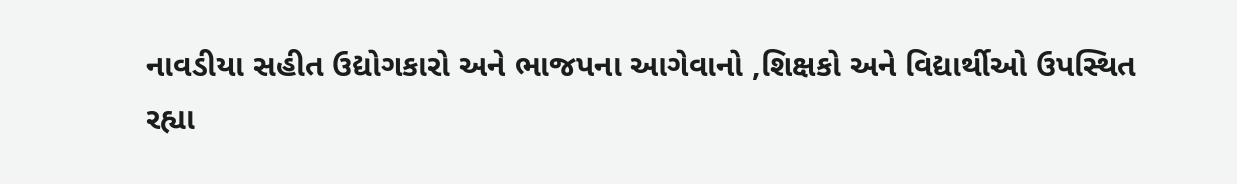નાવડીયા સહીત ઉદ્યોગકારો અને ભાજપના આગેવાનો ,શિક્ષકો અને વિદ્યાર્થીઓ ઉપસ્થિત રહ્યા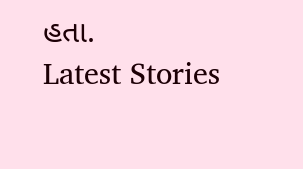હતા.
Latest Stories